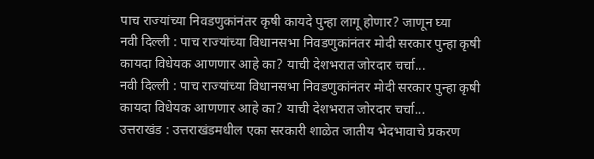पाच राज्यांच्या निवडणुकांनंतर कृषी कायदे पुन्हा लागू होणार? जाणून घ्या
नवी दिल्ली : पाच राज्यांच्या विधानसभा निवडणुकांनंतर मोदी सरकार पुन्हा कृषी कायदा विधेयक आणणार आहे का? याची देशभरात जोरदार चर्चा...
नवी दिल्ली : पाच राज्यांच्या विधानसभा निवडणुकांनंतर मोदी सरकार पुन्हा कृषी कायदा विधेयक आणणार आहे का? याची देशभरात जोरदार चर्चा...
उत्तराखंड : उत्तराखंडमधील एका सरकारी शाळेत जातीय भेदभावाचे प्रकरण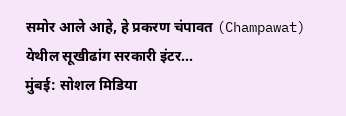समोर आले आहे, हे प्रकरण चंपावत (Champawat) येथील सूखीढांग सरकारी इंटर...
मुंबई: सोशल मिडिया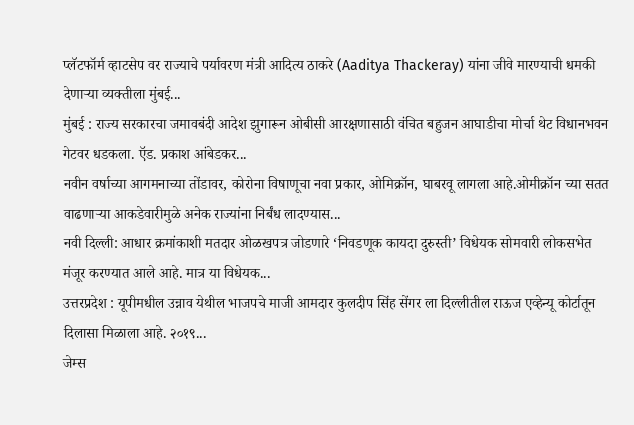प्लॅटफॉर्म व्हाटसेप वर राज्याचे पर्यावरण मंत्री आदित्य ठाकरे (Aaditya Thackeray) यांना जीवे मारण्याची धमकी देणाऱ्या व्यक्तीला मुंबई...
मुंबई : राज्य सरकारचा जमावबंदी आदेश झुगारून ओबीसी आरक्षणासाठी वंचित बहुजन आघाडीचा मोर्चा थेट विधानभवन गेटवर धडकला. ऍड. प्रकाश आंबेडकर...
नवीन वर्षाच्या आगमनाच्या तोंडावर, कोरोना विषाणूचा नवा प्रकार, ओमिक्रॉन, घाबरवू लागला आहे.ओमीक्रॉन च्या सतत वाढणाऱ्या आकडेवारीमुळे अनेक राज्यांना निर्बंध लादण्यास...
नवी दिल्ली: आधार क्रमांकाशी मतदार ओळखपत्र जोडणारे ‘निवडणूक कायदा दुरुस्ती’ विधेयक सोमवारी लोकसभेत मंजूर करण्यात आले आहे. मात्र या विधेयक...
उत्तरप्रदेश : यूपीमधील उन्नाव येथील भाजपचे माजी आमदार कुलदीप सिंह सेंगर ला दिल्लीतील राऊज एव्हेन्यू कोर्टातून दिलासा मिळाला आहे. २०१९...
जेम्स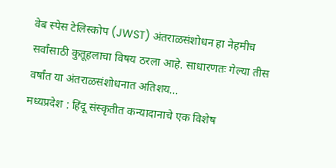वेब स्पेस टेलिस्कोप (JWST) अंतराळसंशोधन हा नेहमीच सर्वांसाठी कुतूहलाचा विषय ठरला आहे. साधारणतः गेल्या तीस वर्षांत या अंतराळसंशोधनात अतिशय...
मध्यप्रदेश : हिंदू संस्कृतीत कन्यादानाचे एक विशेष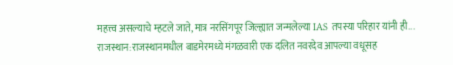महत्त्व असल्याचे म्हटले जाते, मात्र नरसिंगपूर जिल्ह्यात जन्मलेल्या IAS तपस्या परिहार यांनी ही...
राजस्थान:राजस्थानमधील बाडमेरमध्ये मंगळवारी एक दलित नवरदेव आपल्या वधूसह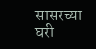सासरच्या घरी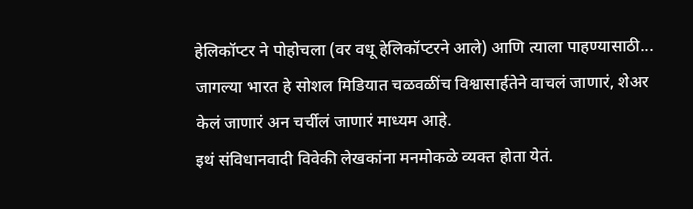हेलिकॉप्टर ने पोहोचला (वर वधू हेलिकॉप्टरने आले) आणि त्याला पाहण्यासाठी...
जागल्या भारत हे सोशल मिडियात चळवळींच विश्वासार्हतेने वाचलं जाणारं, शेअर केलं जाणारं अन चर्चीलं जाणारं माध्यम आहे.
इथं संविधानवादी विवेकी लेखकांना मनमोकळे व्यक्त होता येतं.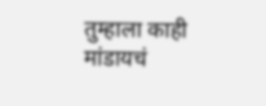तुम्हाला काही मांडायचं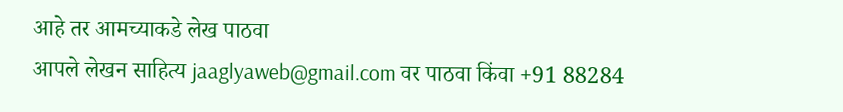आहे तर आमच्याकडे लेख पाठवा
आपले लेखन साहित्य jaaglyaweb@gmail.com वर पाठवा किंवा +91 88284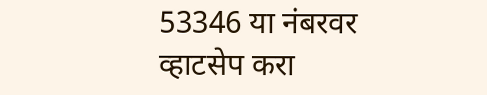53346 या नंबरवर व्हाटसेप करा